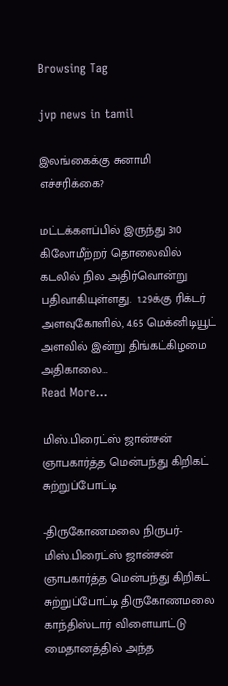Browsing Tag

jvp news in tamil

இலங்கைக்கு சுனாமி எச்சரிக்கை?

மட்டக்களப்பில் இருந்து 310 கிலோமீற்றர் தொலைவில் கடலில் நில அதிர்வொன்று பதிவாகியுள்ளது.  1.29க்கு ரிக்டர் அளவுகோளில், 4.65 மெக்னிடியூட் அளவில் இன்று திங்கட்கிழமை அதிகாலை…
Read More...

மிஸ்.பிரைட்ஸ் ஜான்சன் ஞாபகார்த்த மென்பந்து கிறிகட் சுற்றுப்போட்டி

-திருகோணமலை நிருபர்- மிஸ்.பிரைட்ஸ் ஜான்சன் ஞாபகார்த்த மென்பந்து கிறிகட் சுற்றுப்போட்டி திருகோணமலை காந்திஸ்டார் விளையாட்டு மைதானத்தில் அந்த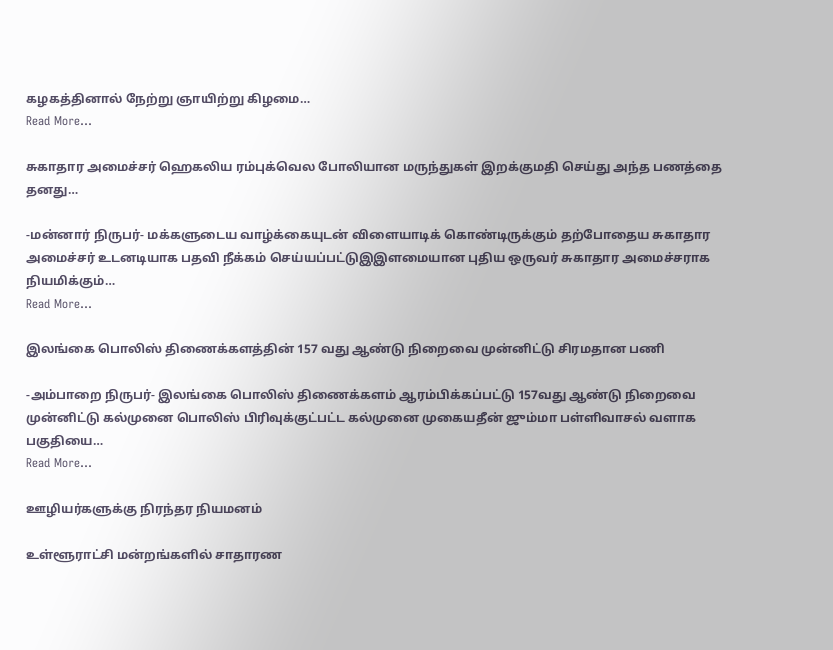கழகத்தினால் நேற்று ஞாயிற்று கிழமை…
Read More...

சுகாதார அமைச்சர் ஹெகலிய ரம்புக்வெல போலியான மருந்துகள் இறக்குமதி செய்து அந்த பணத்தை தனது…

-மன்னார் நிருபர்- மக்களுடைய வாழ்க்கையுடன் விளையாடிக் கொண்டிருக்கும் தற்போதைய சுகாதார அமைச்சர் உடனடியாக பதவி நீக்கம் செய்யப்பட்டுஇஇளமையான புதிய ஒருவர் சுகாதார அமைச்சராக நியமிக்கும்…
Read More...

இலங்கை பொலிஸ் திணைக்களத்தின் 157 வது ஆண்டு நிறைவை முன்னிட்டு சிரமதான பணி

-அம்பாறை நிருபர்- இலங்கை பொலிஸ் திணைக்களம் ஆரம்பிக்கப்பட்டு 157வது ஆண்டு நிறைவை முன்னிட்டு கல்முனை பொலிஸ் பிரிவுக்குட்பட்ட கல்முனை முகையதீன் ஜும்மா பள்ளிவாசல் வளாக பகுதியை…
Read More...

ஊழியர்களுக்கு நிரந்தர நியமனம்

உள்ளூராட்சி மன்றங்களில் சாதாரண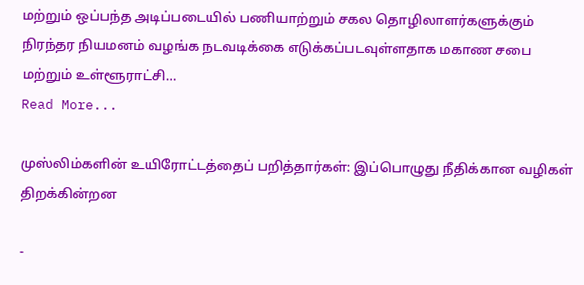மற்றும் ஒப்பந்த அடிப்படையில் பணியாற்றும் சகல தொழிலாளர்களுக்கும் நிரந்தர நியமனம் வழங்க நடவடிக்கை எடுக்கப்படவுள்ளதாக மகாண சபை மற்றும் உள்ளூராட்சி…
Read More...

முஸ்லிம்களின் உயிரோட்டத்தைப் பறித்தார்கள்: இப்பொழுது நீதிக்கான வழிகள் திறக்கின்றன

-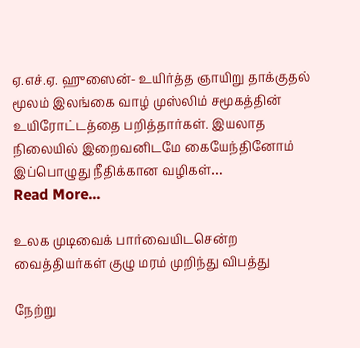ஏ.எச்.ஏ. ஹுஸைன்- உயிர்த்த ஞாயிறு தாக்குதல் மூலம் இலங்கை வாழ் முஸ்லிம் சமூகத்தின் உயிரோட்டத்தை பறித்தார்கள். இயலாத நிலையில் இறைவனிடமே கையேந்தினோம் இப்பொழுது நீதிக்கான வழிகள்…
Read More...

உலக முடிவைக் பார்வையிடசென்ற வைத்தியர்கள் குழு மரம் முறிந்து விபத்து

நேற்று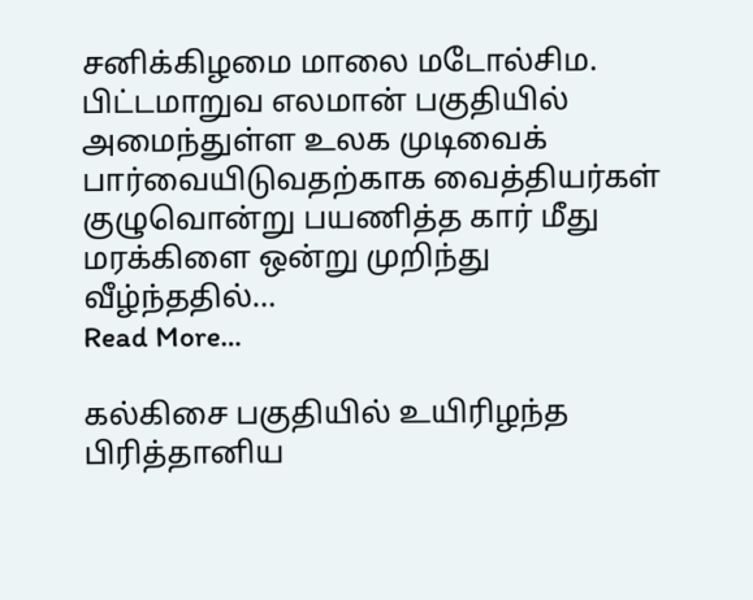சனிக்கிழமை மாலை மடோல்சிம. பிட்டமாறுவ எலமான் பகுதியில் அமைந்துள்ள உலக முடிவைக் பார்வையிடுவதற்காக வைத்தியர்கள் குழுவொன்று பயணித்த கார் மீது மரக்கிளை ஒன்று முறிந்து வீழ்ந்ததில்…
Read More...

கல்கிசை பகுதியில் உயிரிழந்த பிரித்தானிய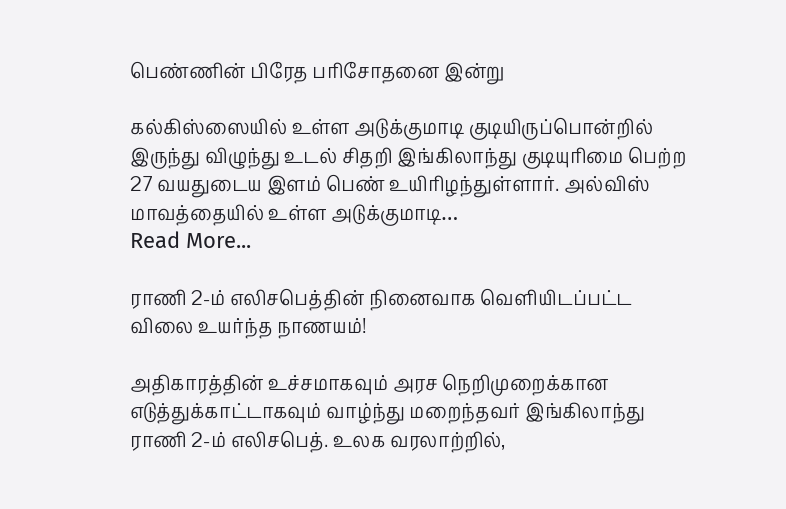பெண்ணின் பிரேத பரிசோதனை இன்று

கல்கிஸ்ஸையில் உள்ள அடுக்குமாடி குடியிருப்பொன்றில் இருந்து விழுந்து உடல் சிதறி இங்கிலாந்து குடியுரிமை பெற்ற 27 வயதுடைய இளம் பெண் உயிரிழந்துள்ளார். அல்விஸ் மாவத்தையில் உள்ள அடுக்குமாடி…
Read More...

ராணி 2-ம் எலிசபெத்தின் நினைவாக வெளியிடப்பட்ட விலை உயர்ந்த நாணயம்!

அதிகாரத்தின் உச்சமாகவும் அரச நெறிமுறைக்கான எடுத்துக்காட்டாகவும் வாழ்ந்து மறைந்தவர் இங்கிலாந்து ராணி 2-ம் எலிசபெத். உலக வரலாற்றில்,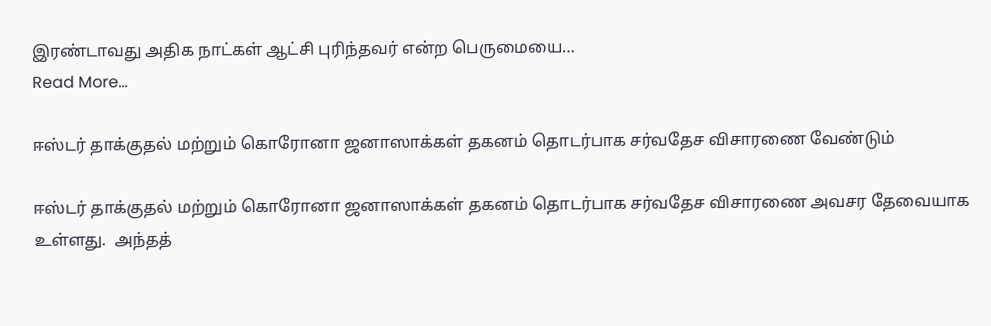இரண்டாவது அதிக நாட்கள் ஆட்சி புரிந்தவர் என்ற பெருமையை…
Read More...

ஈஸ்டர் தாக்குதல் மற்றும் கொரோனா ஜனாஸாக்கள் தகனம் தொடர்பாக சர்வதேச விசாரணை வேண்டும்

ஈஸ்டர் தாக்குதல் மற்றும் கொரோனா ஜனாஸாக்கள் தகனம் தொடர்பாக சர்வதேச விசாரணை அவசர தேவையாக உள்ளது.  அந்தத்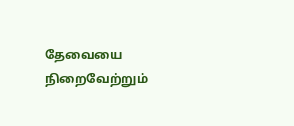தேவையை நிறைவேற்றும்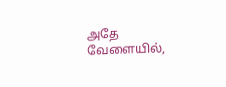அதே வேளையில்,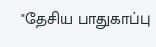"தேசிய பாதுகாப்பு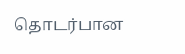தொடர்பான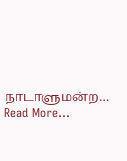நாடாளுமன்ற…
Read More...